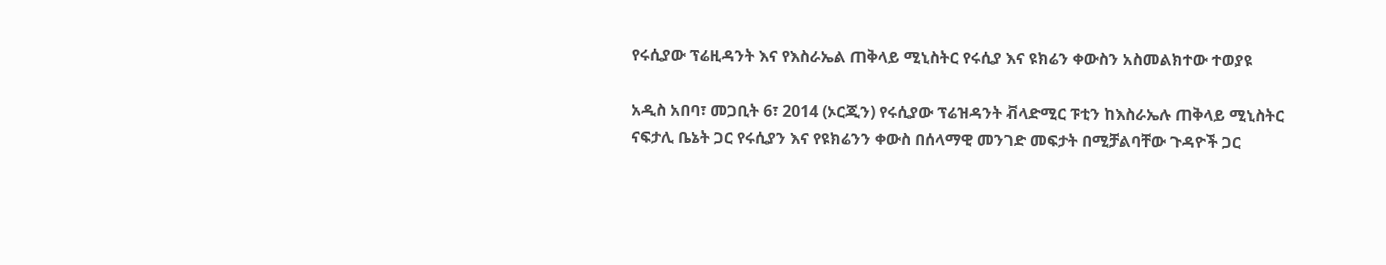የሩሲያው ፕሬዚዳንት እና የእስራኤል ጠቅላይ ሚኒስትር የሩሲያ እና ዩክሬን ቀውስን አስመልክተው ተወያዩ

አዲስ አበባ፣ መጋቢት 6፣ 2014 (ኦርጂን) የሩሲያው ፕሬዝዳንት ቭላድሚር ፑቲን ከእስራኤሉ ጠቅላይ ሚኒስትር ናፍታሊ ቤኔት ጋር የሩሲያን እና የዩክሬንን ቀውስ በሰላማዊ መንገድ መፍታት በሚቻልባቸው ጉዳዮች ጋር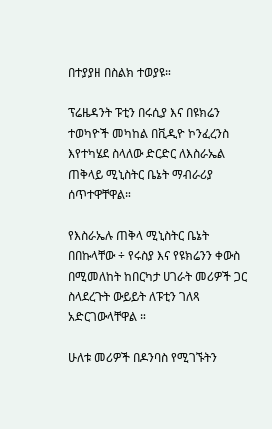በተያያዘ በስልክ ተወያዩ።

ፕሬዜዳንት ፑቲን በሩሲያ እና በዩክሬን ተወካዮች መካከል በቪዲዮ ኮንፈረንስ እየተካሄደ ስላለው ድርድር ለእስራኤል ጠቅላይ ሚኒስትር ቤኔት ማብራሪያ ሰጥተዋቸዋል።

የእስራኤሉ ጠቅላ ሚኒስትር ቤኔት በበኩላቸው ÷ የሩስያ እና የዩክሬንን ቀውስ በሚመለከት ከበርካታ ሀገራት መሪዎች ጋር ስላደረጉት ውይይት ለፑቲን ገለጻ አድርገውላቸዋል ።

ሁለቱ መሪዎች በዶንባስ የሚገኙትን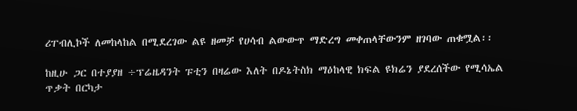ሪፐብሊኮች ለመከላከል በሚደረገው ልዩ ዘመቻ የሀሳብ ልውውጥ ማድረግ መቀጠላቸውንም ዘገባው ጠቁሟል፡፡

ከዚሁ ጋር በተያያዘ ÷ፕሬዜዳንት ፑቲን በዛሬው እለት በዶኔትስክ ማዕከላዊ ክፍል ዩክሬን ያደረሰችው የሚሳኤል ጥቃት በርካታ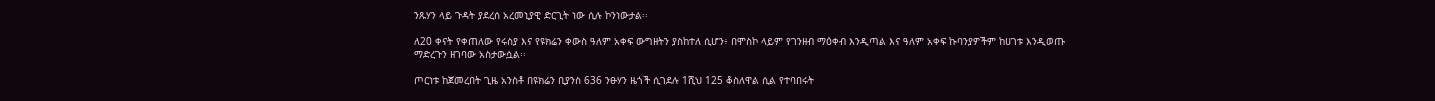ንጹሃን ላይ ጉዳት ያደረሰ አረመኒያዊ ድርጊት ነው ሲሉ ኮንነውታል፡፡

ለ20 ቀናት የቀጠለው የሩስያ እና የዩክሬን ቀውስ ዓለም አቀፍ ውግዘትን ያስከተለ ሲሆን፥ በሞስኮ ላይም የገንዘብ ማዕቀብ እንዲጣል እና ዓለም አቀፍ ኩባንያዎችም ከሀገቱ እንዲወጡ ማድረጉን ዘገባው አስታውሷል፡፡

ጦርነቱ ከጀመረበት ጊዜ አንስቶ በዩክሬን ቢያንስ 636 ንፁሃን ዜጎች ሲገደሉ 1ሺህ 125 ቆስለዋል ሲል የተባበሩት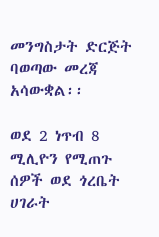መንግስታት ድርጅት ባወጣው መረጃ አሳውቋል፡፡

ወደ 2 ነጥብ 8 ሚሊዮን የሚጠጉ ሰዎች ወደ ጎረቤት ሀገራት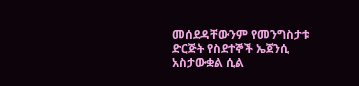መሰደዳቸውንም የመንግስታቱ ድርጅት የስደተኞች ኤጀንሲ አስታውቋል ሲል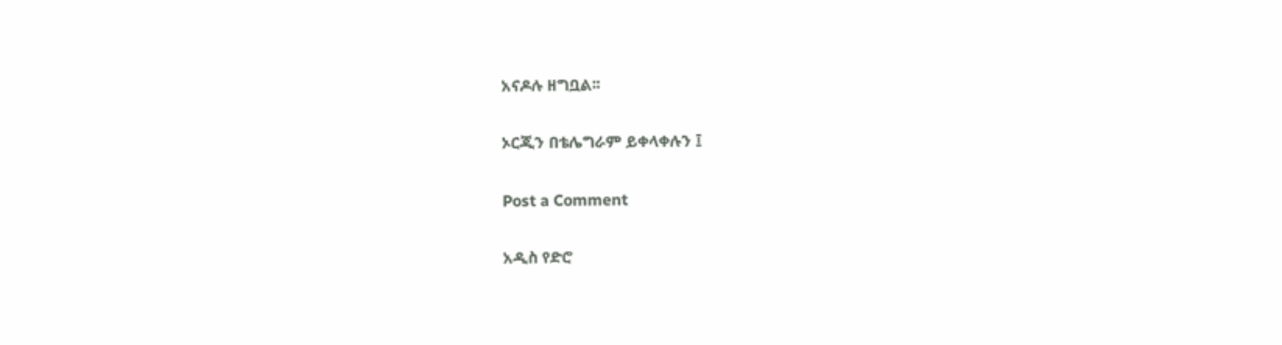አናዶሉ ዘግቧል፡፡

ኦርጂን በቴሌግራም ይቀላቀሉን ፤

Post a Comment

አዲስ የድሮ